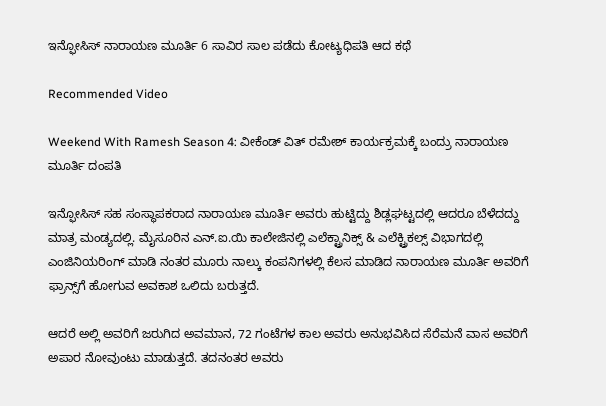ಇನ್ಫೋಸಿಸ್ ನಾರಾಯಣ ಮೂರ್ತಿ 6 ಸಾವಿರ ಸಾಲ ಪಡೆದು ಕೋಟ್ಯಧಿಪತಿ ಆದ ಕಥೆ

Recommended Video

Weekend With Ramesh Season 4: ವೀಕೆಂಡ್ ವಿತ್ ರಮೇಶ್ ಕಾರ್ಯಕ್ರಮಕ್ಕೆ ಬಂದ್ರು ನಾರಾಯಣ ಮೂರ್ತಿ ದಂಪತಿ

ಇನ್ಫೋಸಿಸ್ ಸಹ ಸಂಸ್ಥಾಪಕರಾದ ನಾರಾಯಣ ಮೂರ್ತಿ ಅವರು ಹುಟ್ಟಿದ್ದು ಶಿಡ್ಲಘಟ್ಟದಲ್ಲಿ ಆದರೂ ಬೆಳೆದದ್ದು ಮಾತ್ರ ಮಂಡ್ಯದಲ್ಲಿ. ಮೈಸೂರಿನ ಎನ್.ಐ.ಯಿ ಕಾಲೇಜಿನಲ್ಲಿ ಎಲೆಕ್ಟ್ರಾನಿಕ್ಸ್ & ಎಲೆಕ್ಟ್ರಿಕಲ್ಸ್ ವಿಭಾಗದಲ್ಲಿ ಎಂಜಿನಿಯರಿಂಗ್ ಮಾಡಿ ನಂತರ ಮೂರು ನಾಲ್ಕು ಕಂಪನಿಗಳಲ್ಲಿ ಕೆಲಸ ಮಾಡಿದ ನಾರಾಯಣ ಮೂರ್ತಿ ಅವರಿಗೆ ಫ್ರಾನ್ಸ್‌ಗೆ ಹೋಗುವ ಅವಕಾಶ ಒಲಿದು ಬರುತ್ತದೆ.

ಆದರೆ ಅಲ್ಲಿ ಅವರಿಗೆ ಜರುಗಿದ ಅವಮಾನ, 72 ಗಂಟೆಗಳ ಕಾಲ ಅವರು ಅನುಭವಿಸಿದ ಸೆರೆಮನೆ ವಾಸ ಅವರಿಗೆ ಅಪಾರ ನೋವುಂಟು ಮಾಡುತ್ತದೆ. ತದನಂತರ ಅವರು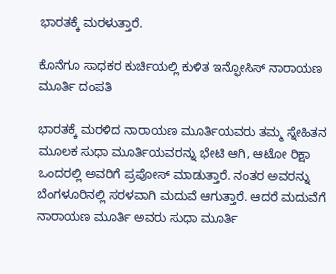ಭಾರತಕ್ಕೆ ಮರಳುತ್ತಾರೆ.

ಕೊನೆಗೂ ಸಾಧಕರ ಕುರ್ಚಿಯಲ್ಲಿ ಕುಳಿತ ಇನ್ಫೋಸಿಸ್ ನಾರಾಯಣ ಮೂರ್ತಿ ದಂಪತಿ

ಭಾರತಕ್ಕೆ ಮರಳಿದ ನಾರಾಯಣ ಮೂರ್ತಿಯವರು ತಮ್ಮ ಸ್ನೇಹಿತನ ಮೂಲಕ ಸುಧಾ ಮೂರ್ತಿಯವರನ್ನು ಭೇಟಿ ಆಗಿ, ಆಟೋ ರಿಕ್ಷಾ ಒಂದರಲ್ಲಿ ಅವರಿಗೆ ಪ್ರಪೋಸ್ ಮಾಡುತ್ತಾರೆ. ನಂತರ ಅವರನ್ನು ಬೆಂಗಳೂರಿನಲ್ಲಿ ಸರಳವಾಗಿ ಮದುವೆ ಆಗುತ್ತಾರೆ. ಆದರೆ ಮದುವೆಗೆ ನಾರಾಯಣ ಮೂರ್ತಿ ಅವರು ಸುಧಾ ಮೂರ್ತಿ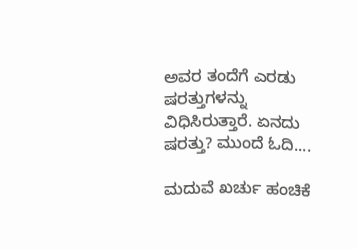ಅವರ ತಂದೆಗೆ ಎರಡು ಷರತ್ತುಗಳನ್ನು ವಿಧಿಸಿರುತ್ತಾರೆ. ಏನದು ಷರತ್ತು? ಮುಂದೆ ಓದಿ....

ಮದುವೆ ಖರ್ಚು ಹಂಚಿಕೆ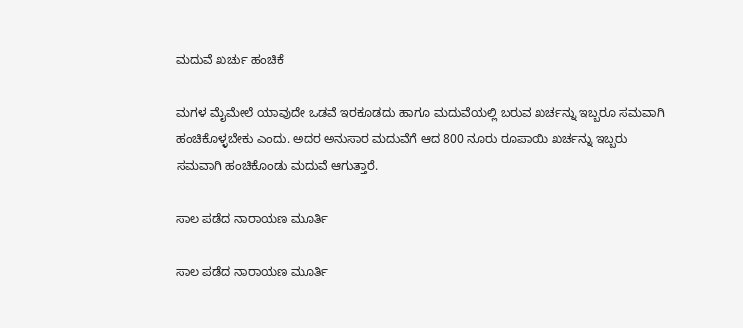ಮದುವೆ ಖರ್ಚು ಹಂಚಿಕೆ

ಮಗಳ ಮೈಮೇಲೆ ಯಾವುದೇ ಒಡವೆ ಇರಕೂಡದು ಹಾಗೂ ಮದುವೆಯಲ್ಲಿ ಬರುವ ಖರ್ಚನ್ನು ಇಬ್ಬರೂ ಸಮವಾಗಿ ಹಂಚಿಕೊಳ್ಳಬೇಕು ಎಂದು. ಅದರ ಅನುಸಾರ ಮದುವೆಗೆ ಆದ 800 ನೂರು ರೂಪಾಯಿ ಖರ್ಚನ್ನು ಇಬ್ಬರು ಸಮವಾಗಿ ಹಂಚಿಕೊಂಡು ಮದುವೆ ಆಗುತ್ತಾರೆ.

ಸಾಲ ಪಡೆದ ನಾರಾಯಣ ಮೂರ್ತಿ

ಸಾಲ ಪಡೆದ ನಾರಾಯಣ ಮೂರ್ತಿ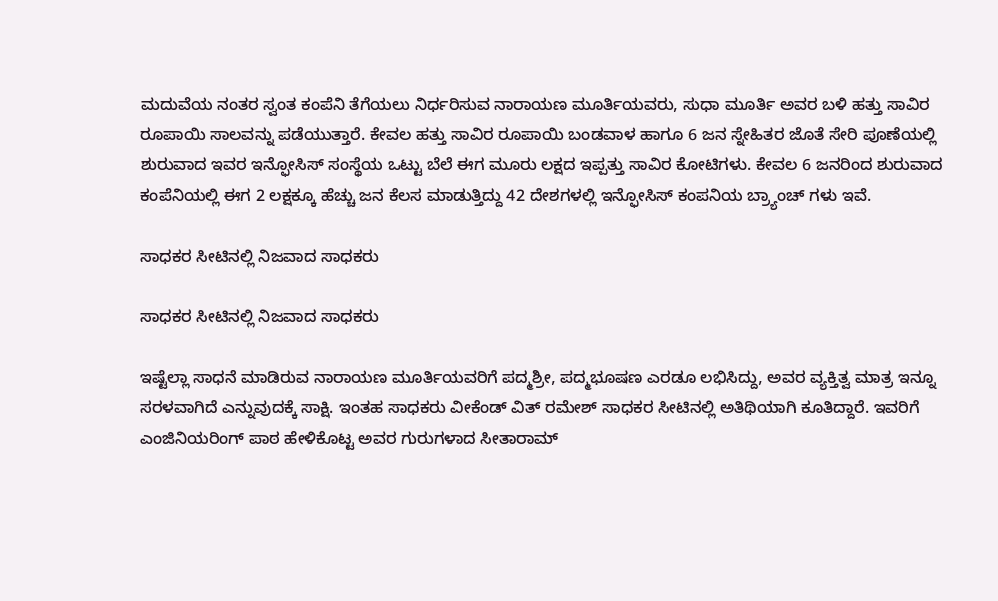ಮದುವೆಯ ನಂತರ ಸ್ವಂತ ಕಂಪೆನಿ ತೆಗೆಯಲು ನಿರ್ಧರಿಸುವ ನಾರಾಯಣ ಮೂರ್ತಿಯವರು, ಸುಧಾ ಮೂರ್ತಿ ಅವರ ಬಳಿ ಹತ್ತು ಸಾವಿರ ರೂಪಾಯಿ ಸಾಲವನ್ನು ಪಡೆಯುತ್ತಾರೆ. ಕೇವಲ ಹತ್ತು ಸಾವಿರ ರೂಪಾಯಿ ಬಂಡವಾಳ ಹಾಗೂ 6 ಜನ ಸ್ನೇಹಿತರ ಜೊತೆ ಸೇರಿ ಪೂಣೆಯಲ್ಲಿ ಶುರುವಾದ ಇವರ ಇನ್ಫೋಸಿಸ್ ಸಂಸ್ಥೆಯ ಒಟ್ಟು ಬೆಲೆ ಈಗ ಮೂರು ಲಕ್ಷದ ಇಪ್ಪತ್ತು ಸಾವಿರ ಕೋಟಿಗಳು. ಕೇವಲ 6 ಜನರಿಂದ ಶುರುವಾದ ಕಂಪೆನಿಯಲ್ಲಿ ಈಗ 2 ಲಕ್ಷಕ್ಕೂ ಹೆಚ್ಚು ಜನ ಕೆಲಸ ಮಾಡುತ್ತಿದ್ದು 42 ದೇಶಗಳಲ್ಲಿ ಇನ್ಫೋಸಿಸ್ ಕಂಪನಿಯ ಬ್ರ್ಯಾಂಚ್ ‌ಗಳು ಇವೆ.

ಸಾಧಕರ ಸೀಟಿನಲ್ಲಿ ನಿಜವಾದ ಸಾಧಕರು

ಸಾಧಕರ ಸೀಟಿನಲ್ಲಿ ನಿಜವಾದ ಸಾಧಕರು

ಇಷ್ಟೆಲ್ಲಾ ಸಾಧನೆ ಮಾಡಿರುವ ನಾರಾಯಣ ಮೂರ್ತಿಯವರಿಗೆ ಪದ್ಮಶ್ರೀ, ಪದ್ಮಭೂಷಣ ಎರಡೂ ಲಭಿಸಿದ್ದು, ಅವರ ವ್ಯಕ್ತಿತ್ವ ಮಾತ್ರ ಇನ್ನೂ ಸರಳವಾಗಿದೆ ಎನ್ನುವುದಕ್ಕೆ ಸಾಕ್ಷಿ. ಇಂತಹ ಸಾಧಕರು ವೀಕೆಂಡ್ ವಿತ್ ರಮೇಶ್ ಸಾಧಕರ ಸೀಟಿನಲ್ಲಿ ಅತಿಥಿಯಾಗಿ ಕೂತಿದ್ದಾರೆ. ಇವರಿಗೆ ಎಂಜಿನಿಯರಿಂಗ್ ಪಾಠ ಹೇಳಿಕೊಟ್ಟ ಅವರ ಗುರುಗಳಾದ ಸೀತಾರಾಮ್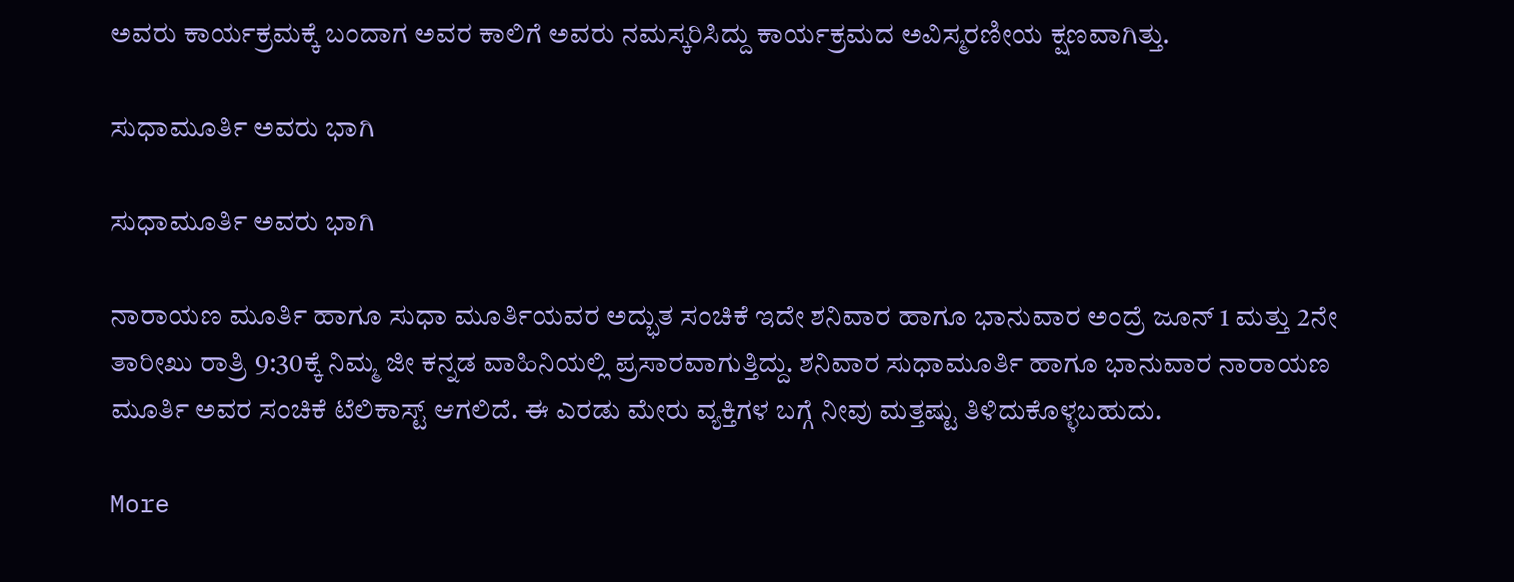ಅವರು ಕಾರ್ಯಕ್ರಮಕ್ಕೆ ಬಂದಾಗ ಅವರ ಕಾಲಿಗೆ ಅವರು ನಮಸ್ಕರಿಸಿದ್ದು ಕಾರ್ಯಕ್ರಮದ ಅವಿಸ್ಮರಣೀಯ ಕ್ಷಣವಾಗಿತ್ತು.

ಸುಧಾಮೂರ್ತಿ ಅವರು ಭಾಗಿ

ಸುಧಾಮೂರ್ತಿ ಅವರು ಭಾಗಿ

ನಾರಾಯಣ ಮೂರ್ತಿ ಹಾಗೂ ಸುಧಾ ಮೂರ್ತಿಯವರ ಅದ್ಭುತ ಸಂಚಿಕೆ ಇದೇ ಶನಿವಾರ ಹಾಗೂ ಭಾನುವಾರ ಅಂದ್ರೆ ಜೂನ್ 1 ಮತ್ತು 2ನೇ ತಾರೀಖು ರಾತ್ರಿ 9:30ಕ್ಕೆ ನಿಮ್ಮ ಜೀ ಕನ್ನಡ ವಾಹಿನಿಯಲ್ಲಿ ಪ್ರಸಾರವಾಗುತ್ತಿದ್ದು. ಶನಿವಾರ ಸುಧಾಮೂರ್ತಿ ಹಾಗೂ ಭಾನುವಾರ ನಾರಾಯಣ ಮೂರ್ತಿ ಅವರ ಸಂಚಿಕೆ ಟೆಲಿಕಾಸ್ಟ್ ಆಗಲಿದೆ. ಈ ಎರಡು ಮೇರು ವ್ಯಕ್ತಿಗಳ ಬಗ್ಗೆ ನೀವು ಮತ್ತಷ್ಟು ತಿಳಿದುಕೊಳ್ಳಬಹುದು.

More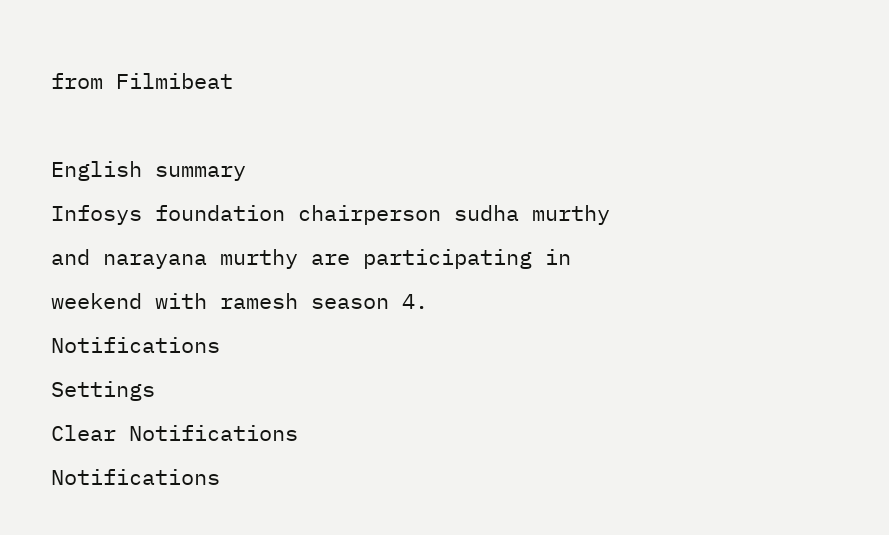from Filmibeat

English summary
Infosys foundation chairperson sudha murthy and narayana murthy are participating in weekend with ramesh season 4.
Notifications
Settings
Clear Notifications
Notifications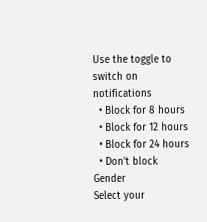Use the toggle to switch on notifications
  • Block for 8 hours
  • Block for 12 hours
  • Block for 24 hours
  • Don't block
Gender
Select your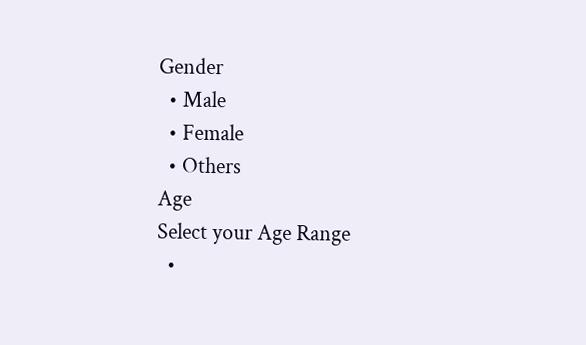Gender
  • Male
  • Female
  • Others
Age
Select your Age Range
  •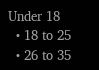Under 18
  • 18 to 25
  • 26 to 35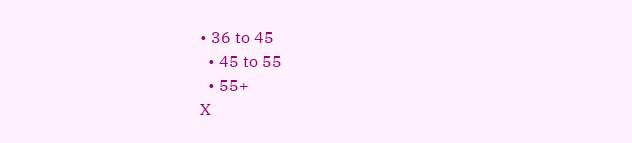• 36 to 45
  • 45 to 55
  • 55+
X